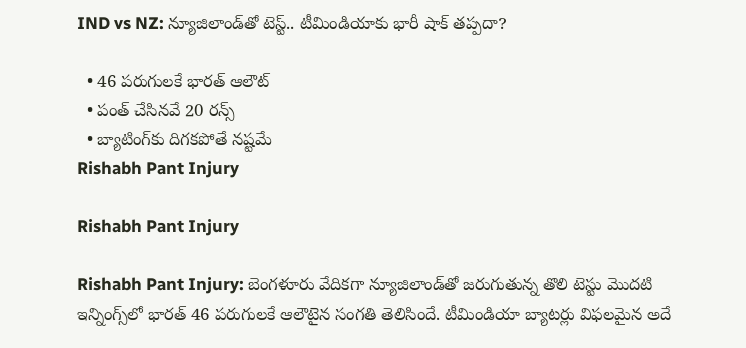IND vs NZ: న్యూజిలాండ్‌తో టెస్ట్.. టీమిండియాకు భారీ షాక్ తప్పదా?

  • 46 పరుగులకే భారత్‌ ఆలౌట్‌
  • పంత్ చేసినవే 20 రన్స్
  • బ్యాటింగ్‌కు దిగకపోతే నష్టమే
Rishabh Pant Injury

Rishabh Pant Injury

Rishabh Pant Injury: బెంగళూరు వేదికగా న్యూజిలాండ్‌తో జరుగుతున్న తొలి టెస్టు మొదటి ఇన్నింగ్స్‌లో భారత్‌ 46 పరుగులకే ఆలౌటైన సంగతి తెలిసిందే. టీమిండియా బ్యాటర్లు విఫలమైన అదే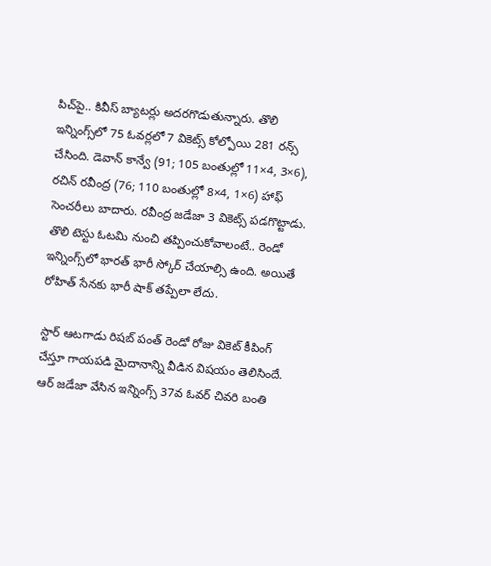పిచ్‌పై.. కివీస్ బ్యాటర్లు అదరగొడుతున్నారు. తొలి ఇన్నింగ్స్‌లో 75 ఓవర్లలో 7 వికెట్స్ కోల్పోయి 281 రన్స్ చేసింది. డెవాన్‌ కాన్వే (91; 105 బంతుల్లో 11×4, 3×6), రచిన్‌ రవీంద్ర (76; 110 బంతుల్లో 8×4, 1×6) హాఫ్ సెంచరీలు బాదారు. రవీంద్ర జడేజా 3 వికెట్స్ పడగొట్టాడు. తొలి టెస్టు ఓటమి నుంచి తప్పించుకోవాలంటే.. రెండో ఇన్నింగ్స్‌లో భారత్ భారీ స్కోర్ చేయాల్సి ఉంది. అయితే రోహిత్ సేనకు భారీ షాక్ తప్పేలా లేదు.

స్టార్ ఆటగాడు రిషబ్ పంత్ రెండో రోజు వికెట్ కీపింగ్‌ చేస్తూ గాయపడి మైదానాన్ని వీడిన విషయం తెలిసిందే. ఆర్ జడేజా వేసిన ఇన్నింగ్స్‌ 37వ ఓవర్‌ చివరి బంతి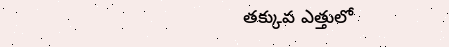తక్కువ ఎత్తులో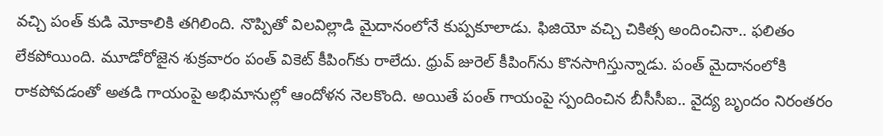వచ్చి పంత్‌ కుడి మోకాలికి తగిలింది. నొప్పితో విలవిల్లాడి మైదానంలోనే కుప్పకూలాడు. ఫిజియో వచ్చి చికిత్స అందించినా.. ఫలితం లేకపోయింది. మూడోరోజైన శుక్రవారం పంత్ వికెట్ కీపింగ్‌కు రాలేదు. ధ్రువ్ జురెల్ కీపింగ్‌ను కొనసాగిస్తున్నాడు. పంత్ మైదానంలోకి రాకపోవడంతో అతడి గాయంపై అభిమానుల్లో ఆందోళన నెలకొంది. అయితే పంత్ గాయంపై స్పందించిన బీసీసీఐ.. వైద్య బృందం నిరంతరం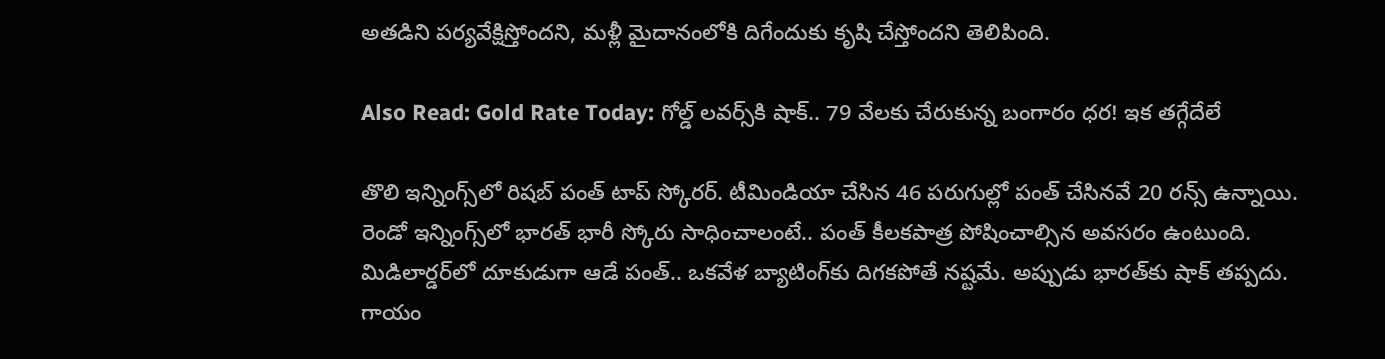అతడిని పర్యవేక్షిస్తోందని, మళ్లీ మైదానంలోకి దిగేందుకు కృషి చేస్తోందని తెలిపింది.

Also Read: Gold Rate Today: గోల్డ్ లవర్స్‌కి షాక్.. 79 వేలకు చేరుకున్న బంగారం ధర! ఇక తగ్గేదేలే

తొలి ఇన్నింగ్స్‌లో రిషబ్ పంత్ టాప్‌ స్కోరర్. టీమిండియా చేసిన 46 పరుగుల్లో పంత్ చేసినవే 20 రన్స్ ఉన్నాయి. రెండో ఇన్నింగ్స్‌లో భారత్ భారీ స్కోరు సాధించాలంటే.. పంత్ కీలకపాత్ర పోషించాల్సిన అవసరం ఉంటుంది. మిడిలార్డర్‌లో దూకుడుగా ఆడే పంత్.. ఒకవేళ బ్యాటింగ్‌కు దిగకపోతే నష్టమే. అప్పుడు భారత్‌కు షాక్ తప్పదు. గాయం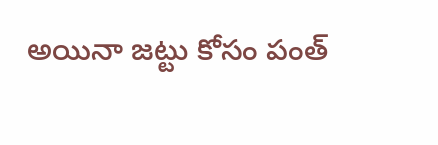అయినా జట్టు కోసం పంత్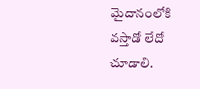మైదానంలోకి వస్తాడో లేదో చూడాలి.